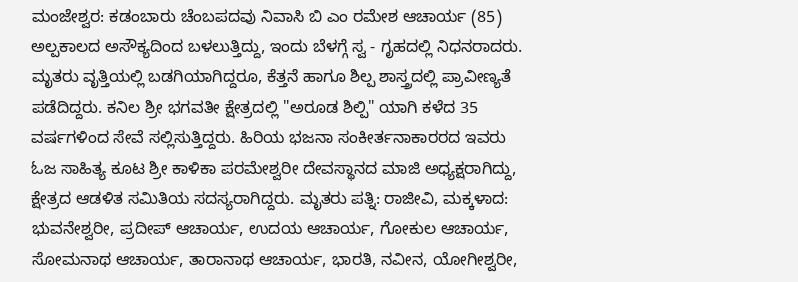ಮಂಜೇಶ್ವರ: ಕಡಂಬಾರು ಚೆಂಬಪದವು ನಿವಾಸಿ ಬಿ ಎಂ ರಮೇಶ ಆಚಾರ್ಯ (85) ಅಲ್ಪಕಾಲದ ಅಸೌಕ್ಯದಿಂದ ಬಳಲುತ್ತಿದ್ದು, ಇಂದು ಬೆಳಗ್ಗೆ ಸ್ವ - ಗೃಹದಲ್ಲಿ ನಿಧನರಾದರು. ಮೃತರು ವೃತ್ತಿಯಲ್ಲಿ ಬಡಗಿಯಾಗಿದ್ದರೂ, ಕೆತ್ತನೆ ಹಾಗೂ ಶಿಲ್ಪ ಶಾಸ್ತ್ರದಲ್ಲಿ ಪ್ರಾವೀಣ್ಯತೆ ಪಡೆದಿದ್ದರು. ಕನಿಲ ಶ್ರೀ ಭಗವತೀ ಕ್ಷೇತ್ರದಲ್ಲಿ "ಅರೂಡ ಶಿಲ್ಪಿ" ಯಾಗಿ ಕಳೆದ 35 ವರ್ಷಗಳಿಂದ ಸೇವೆ ಸಲ್ಲಿಸುತ್ತಿದ್ದರು. ಹಿರಿಯ ಭಜನಾ ಸಂಕೀರ್ತನಾಕಾರರದ ಇವರು ಓಜ ಸಾಹಿತ್ಯ ಕೂಟ ಶ್ರೀ ಕಾಳಿಕಾ ಪರಮೇಶ್ವರೀ ದೇವಸ್ಥಾನದ ಮಾಜಿ ಅಧ್ಯಕ್ಷರಾಗಿದ್ದು, ಕ್ಷೇತ್ರದ ಆಡಳಿತ ಸಮಿತಿಯ ಸದಸ್ಯರಾಗಿದ್ದರು. ಮೃತರು ಪತ್ನಿ: ರಾಜೀವಿ, ಮಕ್ಕಳಾದ: ಭುವನೇಶ್ವರೀ, ಪ್ರದೀಪ್ ಆಚಾರ್ಯ, ಉದಯ ಆಚಾರ್ಯ, ಗೋಕುಲ ಆಚಾರ್ಯ, ಸೋಮನಾಥ ಆಚಾರ್ಯ, ತಾರಾನಾಥ ಆಚಾರ್ಯ, ಭಾರತಿ, ನವೀನ, ಯೋಗೀಶ್ವರೀ,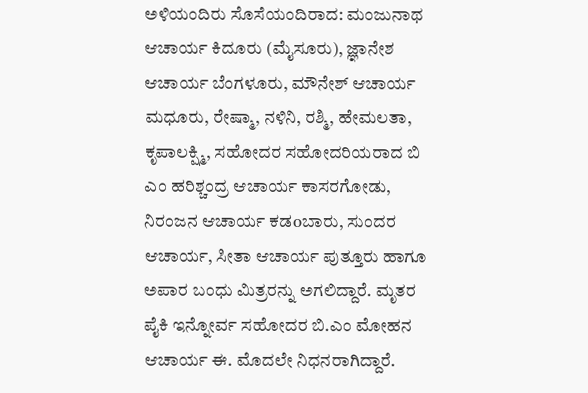ಅಳಿಯಂದಿರು ಸೊಸೆಯಂದಿರಾದ: ಮಂಜುನಾಥ ಆಚಾರ್ಯ ಕಿದೂರು (ಮೈಸೂರು), ಜ್ಞಾನೇಶ ಆಚಾರ್ಯ ಬೆಂಗಳೂರು, ಮೌನೇಶ್ ಆಚಾರ್ಯ ಮಧೂರು, ರೇಷ್ಮಾ, ನಳಿನಿ, ರಶ್ಮಿ, ಹೇಮಲತಾ, ಕೃಪಾಲಕ್ಷ್ಮಿ, ಸಹೋದರ ಸಹೋದರಿಯರಾದ ಬಿ ಎಂ ಹರಿಶ್ಚಂದ್ರ ಆಚಾರ್ಯ ಕಾಸರಗೋಡು, ನಿರಂಜನ ಆಚಾರ್ಯ ಕಡoಬಾರು, ಸುಂದರ ಆಚಾರ್ಯ, ಸೀತಾ ಆಚಾರ್ಯ ಪುತ್ತೂರು ಹಾಗೂ ಅಪಾರ ಬಂಧು ಮಿತ್ರರನ್ನು ಅಗಲಿದ್ದಾರೆ. ಮೃತರ ಪೈಕಿ ಇನ್ನೋರ್ವ ಸಹೋದರ ಬಿ.ಎಂ ಮೋಹನ ಆಚಾರ್ಯ ಈ. ಮೊದಲೇ ನಿಧನರಾಗಿದ್ದಾರೆ.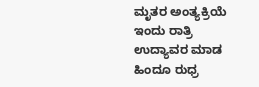ಮೃತರ ಅಂತ್ಯಕ್ರಿಯೆ ಇಂದು ರಾತ್ರಿ ಉದ್ಯಾವರ ಮಾಡ ಹಿಂದೂ ರುಧ್ರ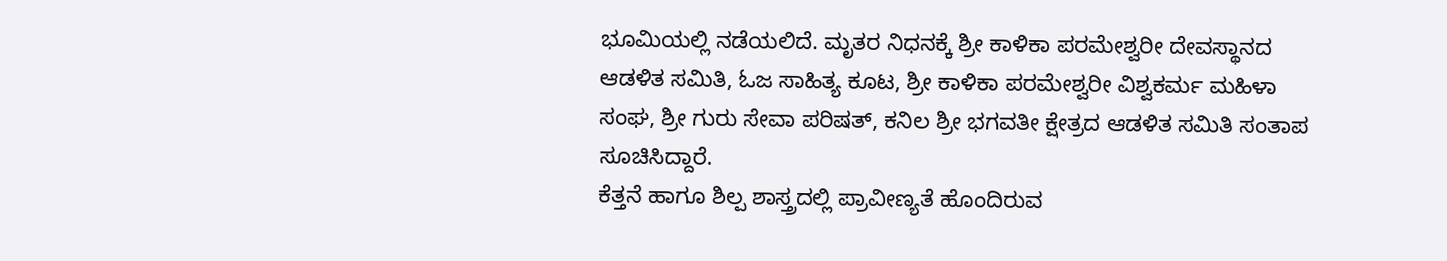ಭೂಮಿಯಲ್ಲಿ ನಡೆಯಲಿದೆ. ಮೃತರ ನಿಧನಕ್ಕೆ ಶ್ರೀ ಕಾಳಿಕಾ ಪರಮೇಶ್ವರೀ ದೇವಸ್ಥಾನದ ಆಡಳಿತ ಸಮಿತಿ, ಓಜ ಸಾಹಿತ್ಯ ಕೂಟ, ಶ್ರೀ ಕಾಳಿಕಾ ಪರಮೇಶ್ವರೀ ವಿಶ್ವಕರ್ಮ ಮಹಿಳಾ ಸಂಘ, ಶ್ರೀ ಗುರು ಸೇವಾ ಪರಿಷತ್, ಕನಿಲ ಶ್ರೀ ಭಗವತೀ ಕ್ಷೇತ್ರದ ಆಡಳಿತ ಸಮಿತಿ ಸಂತಾಪ ಸೂಚಿಸಿದ್ದಾರೆ.
ಕೆತ್ತನೆ ಹಾಗೂ ಶಿಲ್ಪ ಶಾಸ್ತ್ರದಲ್ಲಿ ಪ್ರಾವೀಣ್ಯತೆ ಹೊಂದಿರುವ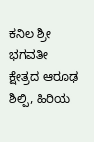ಕನಿಲ ಶ್ರೀ ಭಗವತೀ ಕ್ಷೇತ್ರದ ಆರೂಢ ಶಿಲ್ಪಿ, ಹಿರಿಯ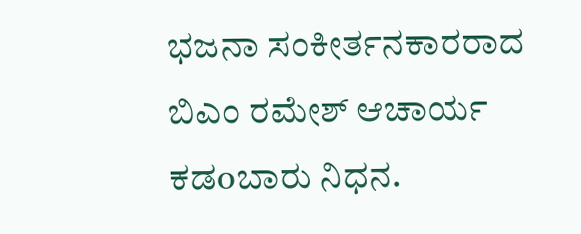ಭಜನಾ ಸಂಕೀರ್ತನಕಾರರಾದ ಬಿಎಂ ರಮೇಶ್ ಆಚಾರ್ಯ ಕಡoಬಾರು ನಿಧನ.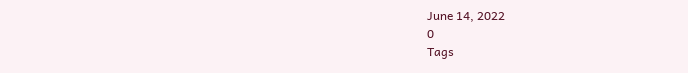June 14, 2022
0
Tags